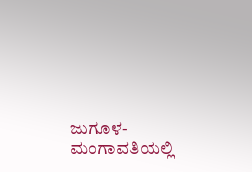ಜುಗೂಳ-ಮಂಗಾವತಿಯಲ್ಲಿ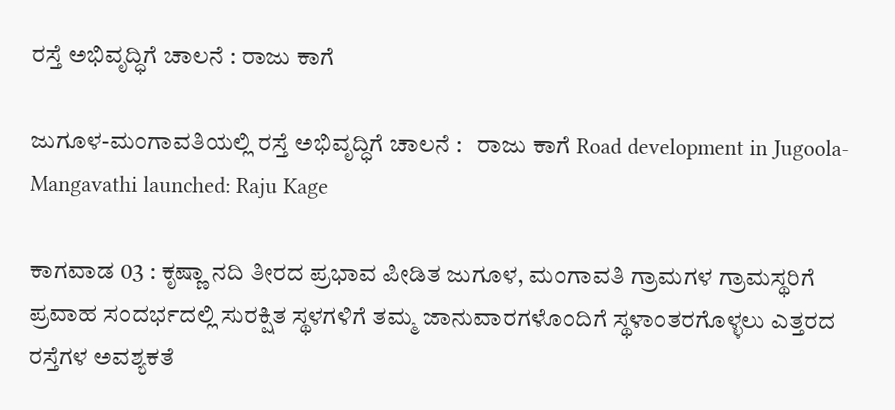ರಸ್ತೆ ಅಭಿವೃದ್ಧಿಗೆ ಚಾಲನೆ : ರಾಜು ಕಾಗೆ

ಜುಗೂಳ-ಮಂಗಾವತಿಯಲ್ಲಿ ರಸ್ತೆ ಅಭಿವೃದ್ಧಿಗೆ ಚಾಲನೆ :   ರಾಜು ಕಾಗೆ Road development in Jugoola-Mangavathi launched: Raju Kage

ಕಾಗವಾಡ 03 : ಕೃಷ್ಣಾ ನದಿ ತೀರದ ಪ್ರಭಾವ ಪೀಡಿತ ಜುಗೂಳ, ಮಂಗಾವತಿ ಗ್ರಾಮಗಳ ಗ್ರಾಮಸ್ಥರಿಗೆ ಪ್ರವಾಹ ಸಂದರ್ಭದಲ್ಲಿ ಸುರಕ್ಷಿತ ಸ್ಥಳಗಳಿಗೆ ತಮ್ಮ ಜಾನುವಾರಗಳೊಂದಿಗೆ ಸ್ಥಳಾಂತರಗೊಳ್ಳಲು ಎತ್ತರದ ರಸ್ತೆಗಳ ಅವಶ್ಯಕತೆ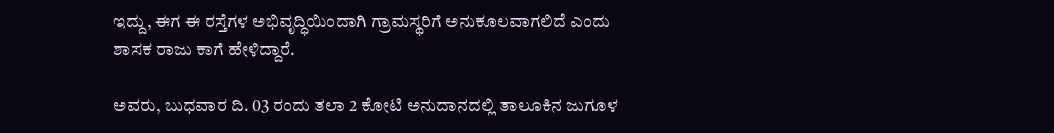ಇದ್ದು, ಈಗ ಈ ರಸ್ತೆಗಳ ಅಭಿವೃದ್ಧಿಯಿಂದಾಗಿ ಗ್ರಾಮಸ್ಥರಿಗೆ ಅನುಕೂಲವಾಗಲಿದೆ ಎಂದು ಶಾಸಕ ರಾಜು ಕಾಗೆ ಹೇಳಿದ್ದಾರೆ.

ಅವರು, ಬುಧವಾರ ದಿ. 03 ರಂದು ತಲಾ 2 ಕೋಟಿ ಅನುದಾನದಲ್ಲಿ ತಾಲೂಕಿನ ಜುಗೂಳ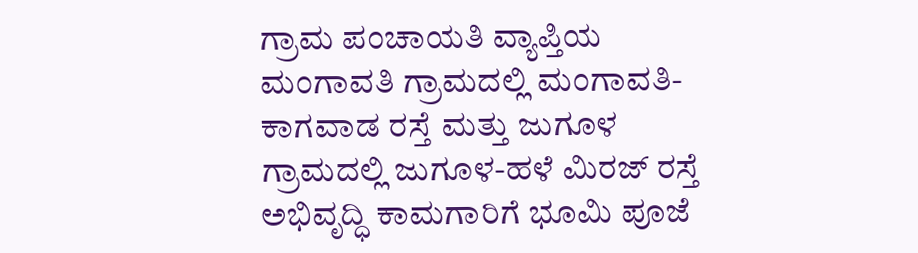ಗ್ರಾಮ ಪಂಚಾಯತಿ ವ್ಯಾಪ್ತಿಯ ಮಂಗಾವತಿ ಗ್ರಾಮದಲ್ಲಿ ಮಂಗಾವತಿ-ಕಾಗವಾಡ ರಸ್ತೆ ಮತ್ತು ಜುಗೂಳ ಗ್ರಾಮದಲ್ಲಿ ಜುಗೂಳ-ಹಳೆ ಮಿರಜ್ ರಸ್ತೆ ಅಭಿವೃದ್ಧಿ ಕಾಮಗಾರಿಗೆ ಭೂಮಿ ಪೂಜೆ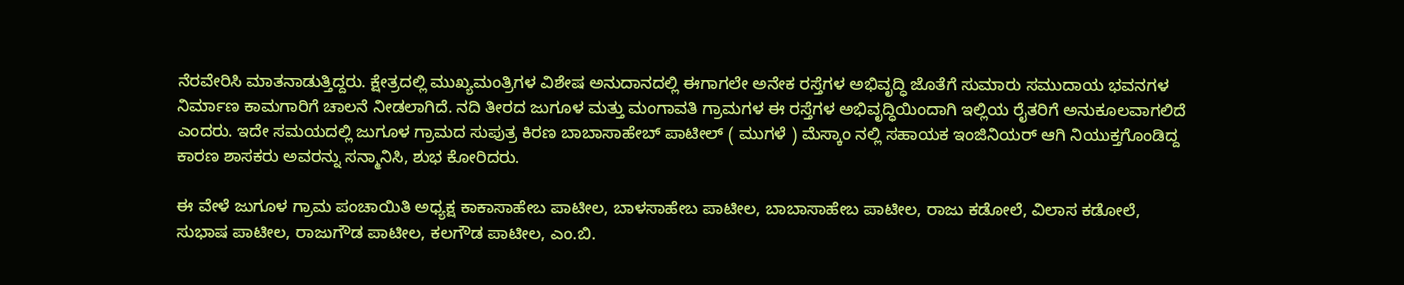ನೆರವೇರಿಸಿ ಮಾತನಾಡುತ್ತಿದ್ದರು. ಕ್ಷೇತ್ರದಲ್ಲಿ ಮುಖ್ಯಮಂತ್ರಿಗಳ ವಿಶೇಷ ಅನುದಾನದಲ್ಲಿ ಈಗಾಗಲೇ ಅನೇಕ ರಸ್ತೆಗಳ ಅಭಿವೃದ್ಧಿ ಜೊತೆಗೆ ಸುಮಾರು ಸಮುದಾಯ ಭವನಗಳ ನಿರ್ಮಾಣ ಕಾಮಗಾರಿಗೆ ಚಾಲನೆ ನೀಡಲಾಗಿದೆ. ನದಿ ತೀರದ ಜುಗೂಳ ಮತ್ತು ಮಂಗಾವತಿ ಗ್ರಾಮಗಳ ಈ ರಸ್ತೆಗಳ ಅಭಿವೃದ್ಧಿಯಿಂದಾಗಿ ಇಲ್ಲಿಯ ರೈತರಿಗೆ ಅನುಕೂಲವಾಗಲಿದೆ ಎಂದರು. ಇದೇ ಸಮಯದಲ್ಲಿ ಜುಗೂಳ ಗ್ರಾಮದ ಸುಪುತ್ರ ಕಿರಣ ಬಾಬಾಸಾಹೇಬ್ ಪಾಟೀಲ್ ( ಮುಗಳೆ ) ಮೆಸ್ಕಾಂ ನಲ್ಲಿ ಸಹಾಯಕ ಇಂಜಿನಿಯರ್ ಆಗಿ ನಿಯುಕ್ತಗೊಂಡಿದ್ದ ಕಾರಣ ಶಾಸಕರು ಅವರನ್ನು ಸನ್ಮಾನಿಸಿ, ಶುಭ ಕೋರಿದರು.

ಈ ವೇಳೆ ಜುಗೂಳ ಗ್ರಾಮ ಪಂಚಾಯಿತಿ ಅಧ್ಯಕ್ಷ ಕಾಕಾಸಾಹೇಬ ಪಾಟೀಲ, ಬಾಳಸಾಹೇಬ ಪಾಟೀಲ, ಬಾಬಾಸಾಹೇಬ ಪಾಟೀಲ, ರಾಜು ಕಡೋಲೆ, ವಿಲಾಸ ಕಡೋಲೆ, ಸುಭಾಷ ಪಾಟೀಲ, ರಾಜುಗೌಡ ಪಾಟೀಲ, ಕಲಗೌಡ ಪಾಟೀಲ, ಎಂ.ಬಿ.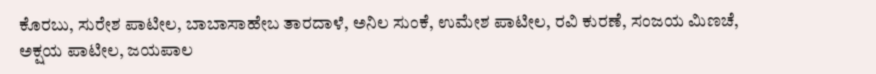ಕೊರಬು, ಸುರೇಶ ಪಾಟೀಲ, ಬಾಬಾಸಾಹೇಬ ತಾರದಾಳೆ, ಅನಿಲ ಸುಂಕೆ, ಉಮೇಶ ಪಾಟೀಲ, ರವಿ ಕುರಣೆ, ಸಂಜಯ ಮಿಣಚೆ, ಅಕ್ಷಯ ಪಾಟೀಲ, ಜಯಪಾಲ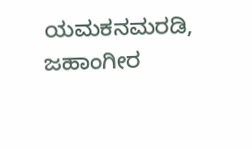ಯಮಕನಮರಡಿ, ಜಹಾಂಗೀರ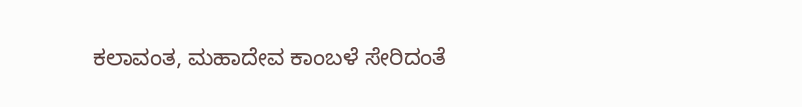ಕಲಾವಂತ, ಮಹಾದೇವ ಕಾಂಬಳೆ ಸೇರಿದಂತೆ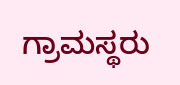ಗ್ರಾಮಸ್ಥರು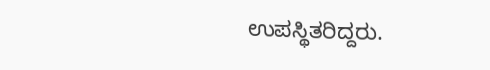ಉಪಸ್ಥಿತರಿದ್ದರು.